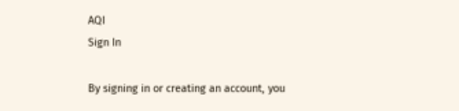AQI
Sign In

By signing in or creating an account, you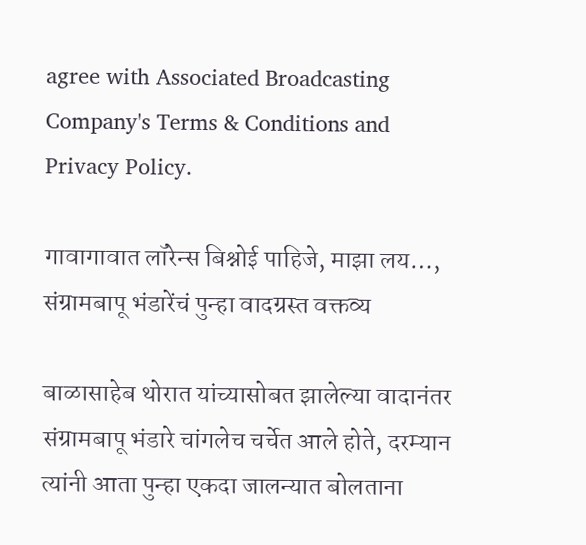agree with Associated Broadcasting Company's Terms & Conditions and Privacy Policy.

गावागावात लॉरेन्स बिश्नोई पाहिजे, माझा लय…, संग्रामबापू भंडारेंचं पुन्हा वादग्रस्त वक्तव्य

बाळासाहेब थोरात यांच्यासोबत झालेल्या वादानंतर संग्रामबापू भंडारे चांगलेच चर्चेत आले होते, दरम्यान त्यांनी आता पुन्हा एकदा जालन्यात बोलताना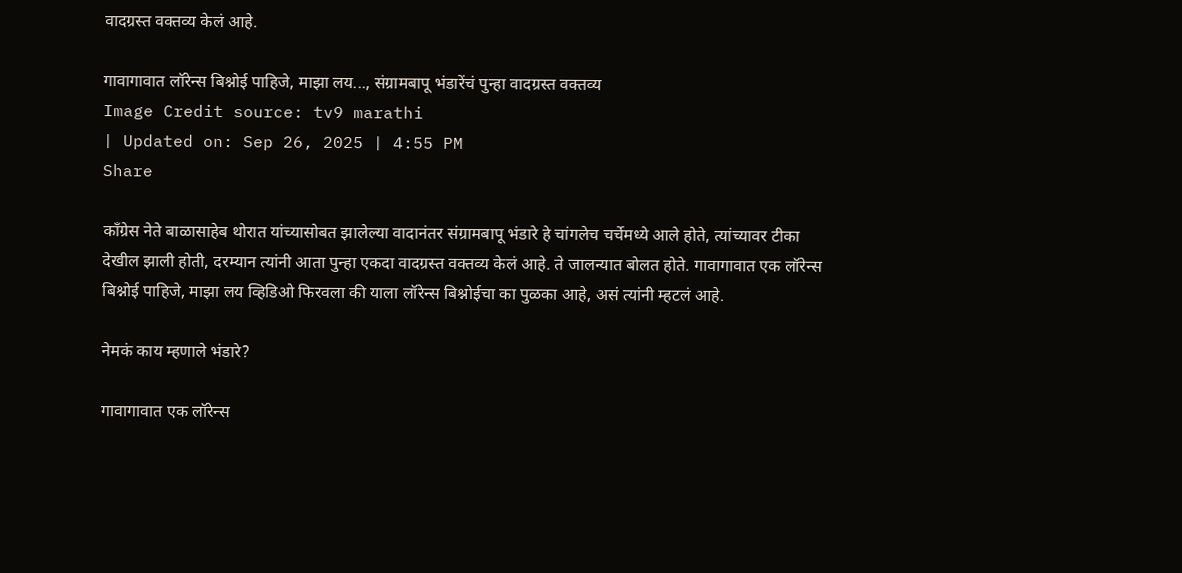वादग्रस्त वक्तव्य केलं आहे.

गावागावात लॉरेन्स बिश्नोई पाहिजे, माझा लय..., संग्रामबापू भंडारेंचं पुन्हा वादग्रस्त वक्तव्य
Image Credit source: tv9 marathi
| Updated on: Sep 26, 2025 | 4:55 PM
Share

काँग्रेस नेते बाळासाहेब थोरात यांच्यासोबत झालेल्या वादानंतर संग्रामबापू भंडारे हे चांगलेच चर्चेमध्ये आले होते, त्यांच्यावर टीका देखील झाली होती, दरम्यान त्यांनी आता पुन्हा एकदा वादग्रस्त वक्तव्य केलं आहे. ते जालन्यात बोलत होते. गावागावात एक लॉरेन्स बिश्नोई पाहिजे, माझा लय व्हिडिओ फिरवला की याला लॉरेन्स बिश्नोईचा का पुळका आहे, असं त्यांनी म्हटलं आहे.

नेमकं काय म्हणाले भंडारे?

गावागावात एक लॉरेन्स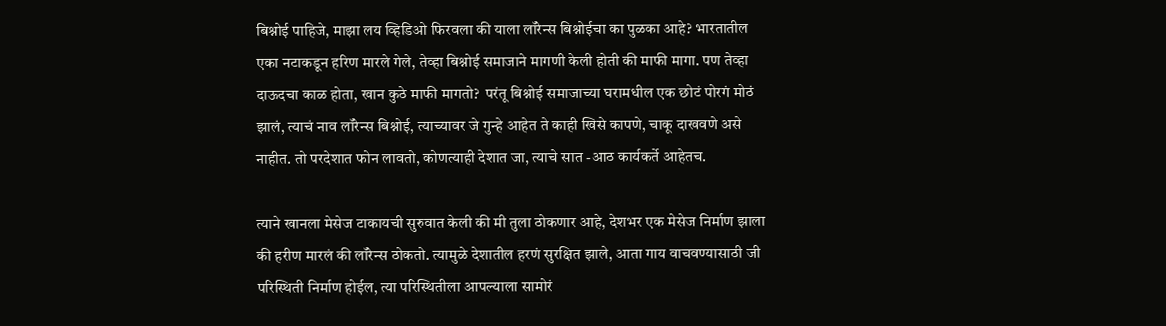बिश्नोई पाहिजे, माझा लय व्हिडिओ फिरवला की याला लॉरेन्स बिश्नोईचा का पुळका आहे? भारतातील एका नटाकडून हरिण मारले गेले, तेव्हा बिश्नोई समाजाने मागणी केली होती की माफी मागा. पण तेव्हा दाऊदचा काळ होता, खान कुठे माफी मागतो?  परंतू बिश्नोई समाजाच्या घरामधील एक छोटं पोरगं मोठं झालं, त्याचं नाव लॉरेन्स बिश्नोई, त्याच्यावर जे गुन्हे आहेत ते काही खिसे कापणे, चाकू दाखवणे असे नाहीत. तो परदेशात फोन लावतो, कोणत्याही देशात जा, त्याचे सात -आठ कार्यकर्ते आहेतच.

त्याने खानला मेसेज टाकायची सुरुवात केली की मी तुला ठोकणार आहे, देशभर एक मेसेज निर्माण झाला की हरीण मारलं की लॉरेन्स ठोकतो. त्यामुळे देशातील हरणं सुरक्षित झाले, आता गाय वाचवण्यासाठी जी परिस्थिती निर्माण होईल, त्या परिस्थितीला आपल्याला सामोरं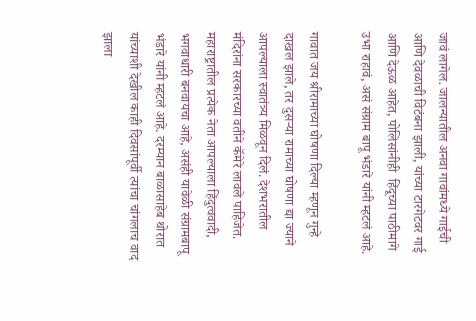जावं लागेल. जालन्यातील अनवा गावांमध्ये गाईची आणि देवळाची विटंबना झाली, यांच्या टारगेटवर गाई आणि देऊळ आहेत, पोलिसांनीही  हिंदूच्या पाठीमागे उभा राहावं, असं संग्राम बापू भंडारे यांनी म्हटलं आहे.

गावात जय श्रीरामाच्या घोषणा दिल्या म्हणून गुन्हे दाखल झाले, तर दुसऱ्या रामाच्या घोषणा द्या ज्याने आपल्याला स्वातंत्र्य मिळवून दिलं. देशभरातील मंदिरांना सरकारच्या वतीने कॅमेरे लावले पाहिजेत.  महाराष्ट्रातील प्रत्येक नेता आपल्याला हिंदुत्ववादी, भगवाधारी बनवायचा आहे, असंही यावेळी संग्रामबापू भंडारे यांनी म्हटलं आहे. दरम्यान बाळासाहेब थोरात यांच्याशी देखील काही दिवसांपूर्वी त्यांचा चांगलाच वाद झाला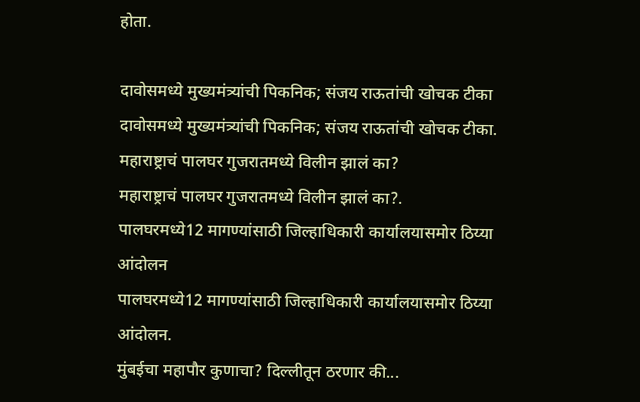होता.

दावोसमध्ये मुख्यमंत्र्यांची पिकनिक; संजय राऊतांची खोचक टीका
दावोसमध्ये मुख्यमंत्र्यांची पिकनिक; संजय राऊतांची खोचक टीका.
महाराष्ट्राचं पालघर गुजरातमध्ये विलीन झालं का?
महाराष्ट्राचं पालघर गुजरातमध्ये विलीन झालं का?.
पालघरमध्ये12 मागण्यांसाठी जिल्हाधिकारी कार्यालयासमोर ठिय्या आंदोलन
पालघरमध्ये12 मागण्यांसाठी जिल्हाधिकारी कार्यालयासमोर ठिय्या आंदोलन.
मुंबईचा महापौर कुणाचा? दिल्लीतून ठरणार की...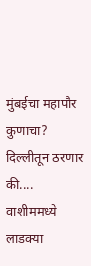मुंबईचा महापौर कुणाचा? दिल्लीतून ठरणार की....
वाशीममध्ये लाडक्या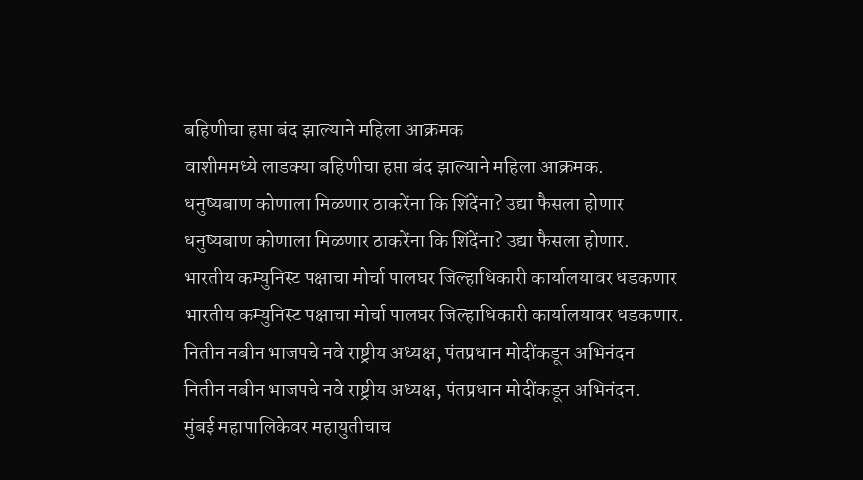बहिणीचा हप्ता बंद झाल्याने महिला आक्रमक
वाशीममध्ये लाडक्या बहिणीचा हप्ता बंद झाल्याने महिला आक्रमक.
धनुष्यबाण कोणाला मिळणार ठाकरेंना कि शिंदेंना? उद्या फैसला होणार
धनुष्यबाण कोणाला मिळणार ठाकरेंना कि शिंदेंना? उद्या फैसला होणार.
भारतीय कम्युनिस्ट पक्षाचा मोर्चा पालघर जिल्हाधिकारी कार्यालयावर धडकणार
भारतीय कम्युनिस्ट पक्षाचा मोर्चा पालघर जिल्हाधिकारी कार्यालयावर धडकणार.
नितीन नबीन भाजपचे नवे राष्ट्रीय अध्यक्ष, पंतप्रधान मोदींकडून अभिनंदन
नितीन नबीन भाजपचे नवे राष्ट्रीय अध्यक्ष, पंतप्रधान मोदींकडून अभिनंदन.
मुंबई महापालिकेवर महायुतीचाच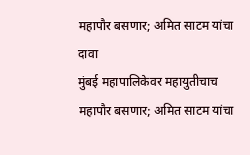महापौर बसणार; अमित साटम यांचा दावा
मुंबई महापालिकेवर महायुतीचाच महापौर बसणार; अमित साटम यांचा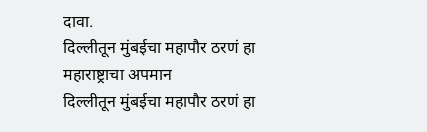दावा.
दिल्लीतून मुंबईचा महापौर ठरणं हा महाराष्ट्राचा अपमान
दिल्लीतून मुंबईचा महापौर ठरणं हा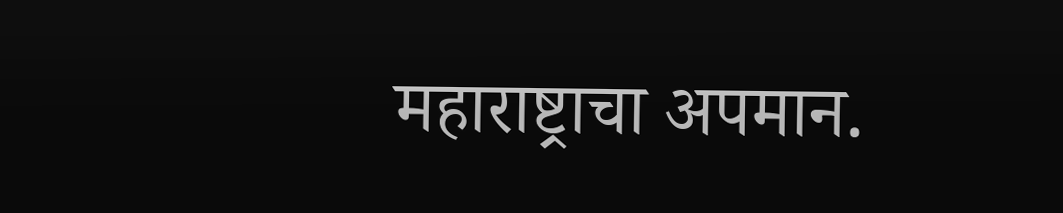महाराष्ट्राचा अपमान.